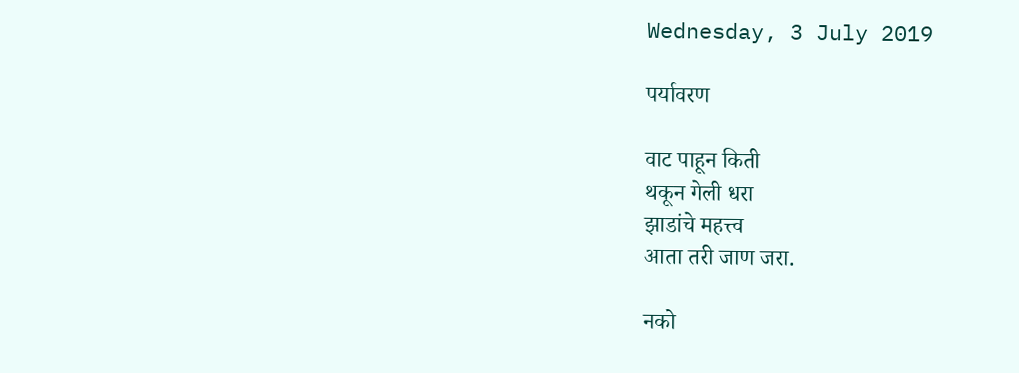Wednesday, 3 July 2019

पर्यावरण

वाट पाहून किती
थकून गेली धरा
झाडांचे महत्त्व
आता तरी जाण जरा.

नको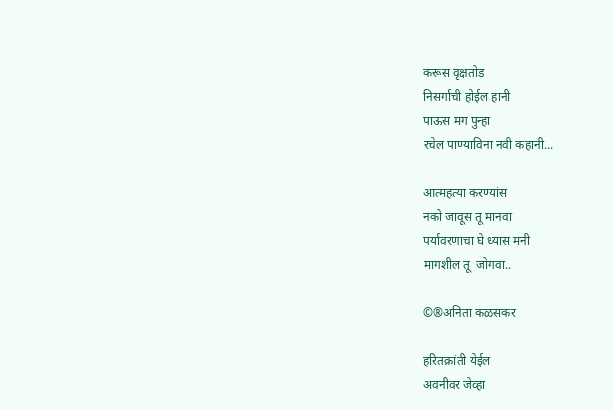करूस वृक्षतोड
निसर्गाची होईल हानी
पाऊस मग पुन्हा
रचेल पाण्याविना नवी कहानी...

आत्महत्या करण्यांस
नको जावूस तू मानवा
पर्यावरणाचा घे ध्यास मनी
मागशील तू  जोगवा..

©®अनिता कळसकर

हरितक्रांती येईल
अवनीवर जेव्हा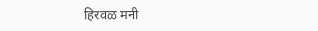हिरवळ मनी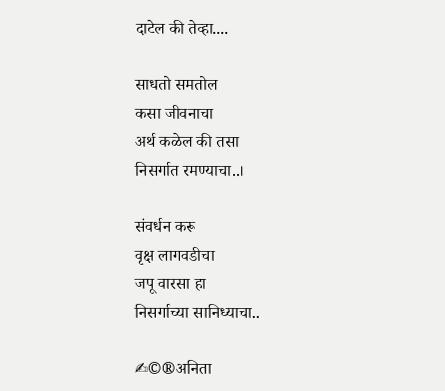दाटेल की तेव्हा....

साधतो समतोल
कसा जीवनाचा
अर्थ कळेल की तसा
निसर्गात रमण्याचा..।

संवर्धन करू
वृक्ष लागवडीचा
जपू वारसा हा
निसर्गाच्या सानिध्याचा..

✍©®अनिता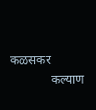कळसकर
             कल्याण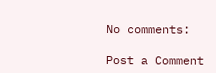No comments:

Post a Comment